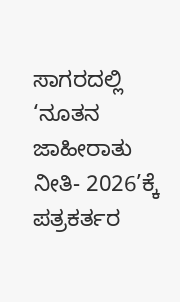ಸಾಗರದಲ್ಲಿ ‘ನೂತನ ಜಾಹೀರಾತು ನೀತಿ- 2026’ಕ್ಕೆ ಪತ್ರಕರ್ತರ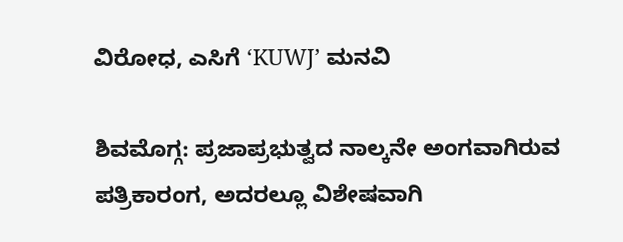ವಿರೋಧ, ಎಸಿಗೆ ‘KUWJ’ ಮನವಿ

ಶಿವಮೊಗ್ಗ: ಪ್ರಜಾಪ್ರಭುತ್ವದ ನಾಲ್ಕನೇ ಅಂಗವಾಗಿರುವ ಪತ್ರಿಕಾರಂಗ, ಅದರಲ್ಲೂ ವಿಶೇಷವಾಗಿ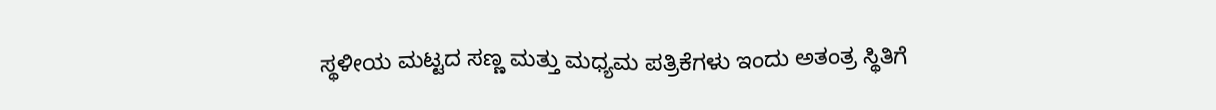ಸ್ಥಳೀಯ ಮಟ್ಟದ ಸಣ್ಣ ಮತ್ತು ಮಧ್ಯಮ ಪತ್ರಿಕೆಗಳು ಇಂದು ಅತಂತ್ರ ಸ್ಥಿತಿಗೆ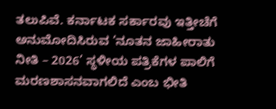ತಲುಪಿವೆ. ಕರ್ನಾಟಕ ಸರ್ಕಾರವು ಇತ್ತೀಚೆಗೆ ಅನುಮೋದಿಸಿರುವ ‘ನೂತನ ಜಾಹೀರಾತು ನೀತಿ – 2026’ ಸ್ಥಳೀಯ ಪತ್ರಿಕೆಗಳ ಪಾಲಿಗೆ ಮರಣಶಾಸನವಾಗಲಿದೆ ಎಂಬ ಭೀತಿ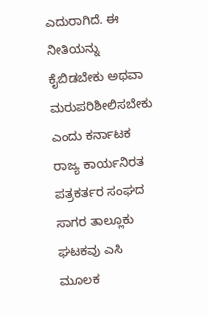ಎದುರಾಗಿದೆ. ಈ ನೀತಿಯನ್ನು ಕೈಬಿಡಬೇಕು ಅಥವಾ ಮರುಪರಿಶೀಲಿಸಬೇಕು ಎಂದು ಕರ್ನಾಟಕ ರಾಜ್ಯ ಕಾರ್ಯನಿರತ ಪತ್ರಕರ್ತರ ಸಂಘದ ಸಾಗರ ತಾಲ್ಲೂಕು ಘಟಕವು ಎಸಿ ಮೂಲಕ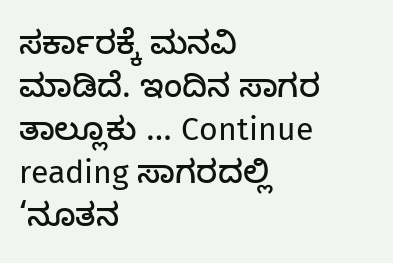ಸರ್ಕಾರಕ್ಕೆ ಮನವಿ ಮಾಡಿದೆ. ಇಂದಿನ ಸಾಗರ ತಾಲ್ಲೂಕು … Continue reading ಸಾಗರದಲ್ಲಿ ‘ನೂತನ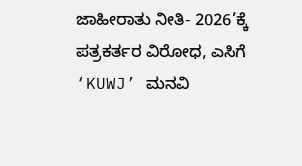ಜಾಹೀರಾತು ನೀತಿ- 2026’ಕ್ಕೆ ಪತ್ರಕರ್ತರ ವಿರೋಧ, ಎಸಿಗೆ ‘KUWJ’ ಮನವಿ